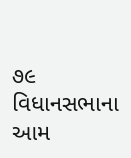૭૯ વિધાનસભાના આમ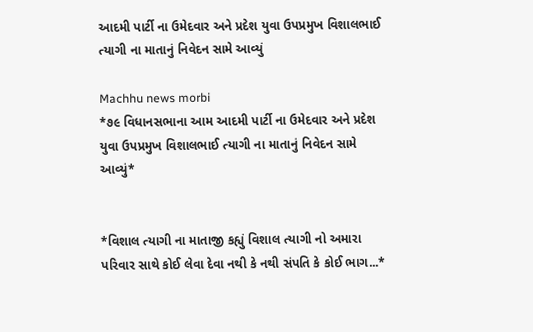આદમી પાર્ટી ના ઉમેદવાર અને પ્રદેશ યુવા ઉપપ્રમુખ વિશાલભાઈ ત્યાગી ના માતાનું નિવેદન સામે આવ્યું

Machhu news morbi
*૭૯ વિધાનસભાના આમ આદમી પાર્ટી ના ઉમેદવાર અને પ્રદેશ યુવા ઉપપ્રમુખ વિશાલભાઈ ત્યાગી ના માતાનું નિવેદન સામે આવ્યું*


*વિશાલ ત્યાગી ના માતાજી કહ્યું વિશાલ ત્યાગી નો અમારા પરિવાર સાથે કોઈ લેવા દેવા નથી કે નથી સંપતિ કે કોઈ ભાગ...*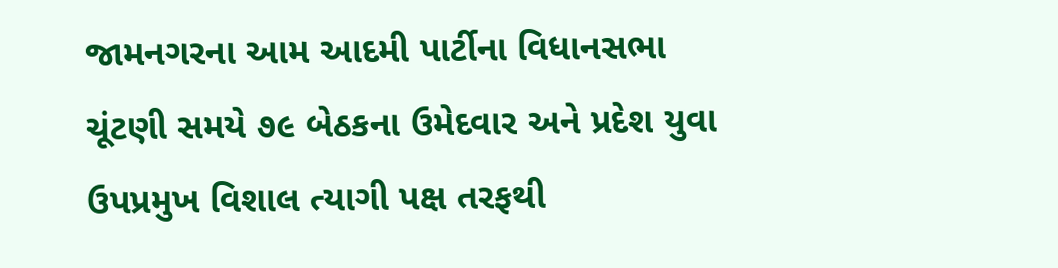જામનગરના આમ આદમી પાર્ટીના વિધાનસભા ચૂંટણી સમયે ૭૯ બેઠકના ઉમેદવાર અને પ્રદેશ યુવા ઉપપ્રમુખ વિશાલ ત્યાગી પક્ષ તરફથી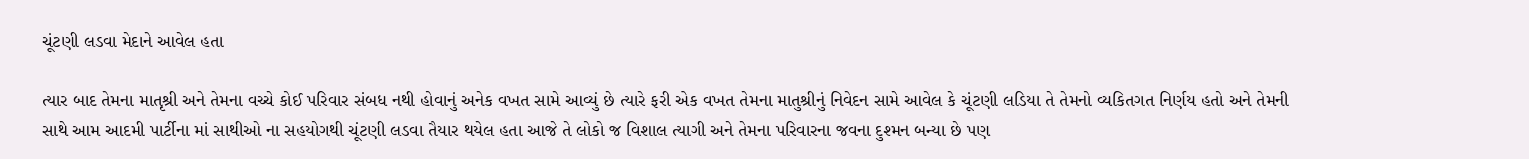ચૂંટણી લડવા મેદાને આવેલ હતા

ત્યાર બાદ તેમના માતૃશ્રી અને તેમના વચ્ચે કોઈ પરિવાર સંબધ નથી હોવાનું અનેક વખત સામે આવ્યું છે ત્યારે ફરી એક વખત તેમના માતુશ્રીનું નિવેદન સામે આવેલ કે ચૂંટણી લડિયા તે તેમનો વ્યકિતગત નિર્ણય હતો અને તેમની સાથે આમ આદમી પાર્ટીના માં સાથીઓ ના સહયોગથી ચૂંટણી લડવા તૈયાર થયેલ હતા આજે તે લોકો જ વિશાલ ત્યાગી અને તેમના પરિવારના જવના દુશ્મન બન્યા છે પણ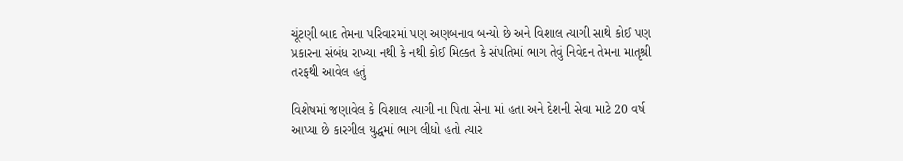ચૂંટણી બાદ તેમના પરિવારમાં પણ અણબનાવ બન્યો છે અને વિશાલ ત્યાગી સાથે કોઈ પણ પ્રકારના સંબંધ રાખ્યા નથી કે નથી કોઈ મિલ્કત કે સંપતિમાં ભાગ તેવું નિવેદન તેમના માતૃશ્રી તરફથી આવેલ હતું

વિશેષમાં જણાવેલ કે વિશાલ ત્યાગી ના પિતા સેના માં હતા અને દેશની સેવા માટે 20 વર્ષ આપ્યા છે કારગીલ યુદ્ધમાં ભાગ લીધો હતો ત્યાર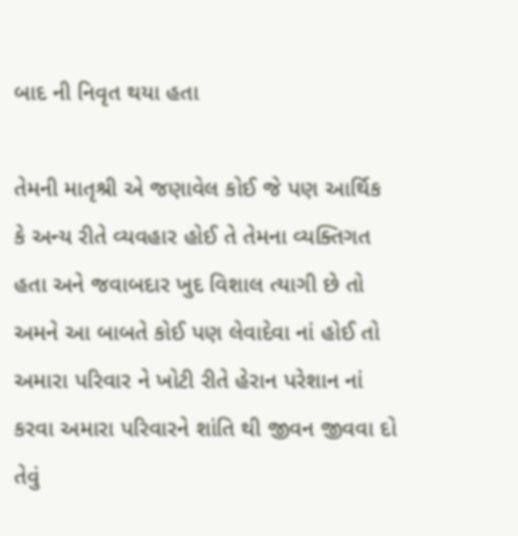બાદ ની નિવૃત થયા હતા

તેમની માતૃશ્રી એ જણાવેલ કોઈ જે પણ આર્થિક કે અન્ય રીતે વ્યવહાર હોઈ તે તેમના વ્યક્તિગત હતા અને જવાબદાર ખુદ વિશાલ ત્યાગી છે તો અમને આ બાબતે કોઈ પણ લેવાદેવા નાં હોઈ તો અમારા પરિવાર ને ખોટી રીતે હેરાન પરેશાન નાં કરવા અમારા પરિવારને શાંતિ થી જીવન જીવવા દો તેવું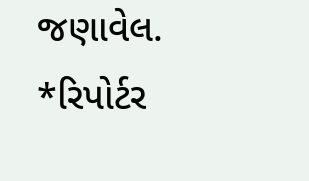જણાવેલ. *રિપોર્ટર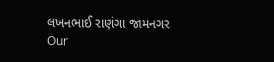લખનભાઈ રાણંગા જામનગર
Our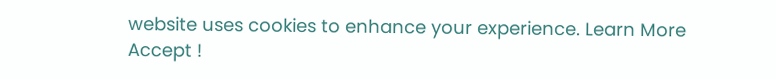website uses cookies to enhance your experience. Learn More
Accept !